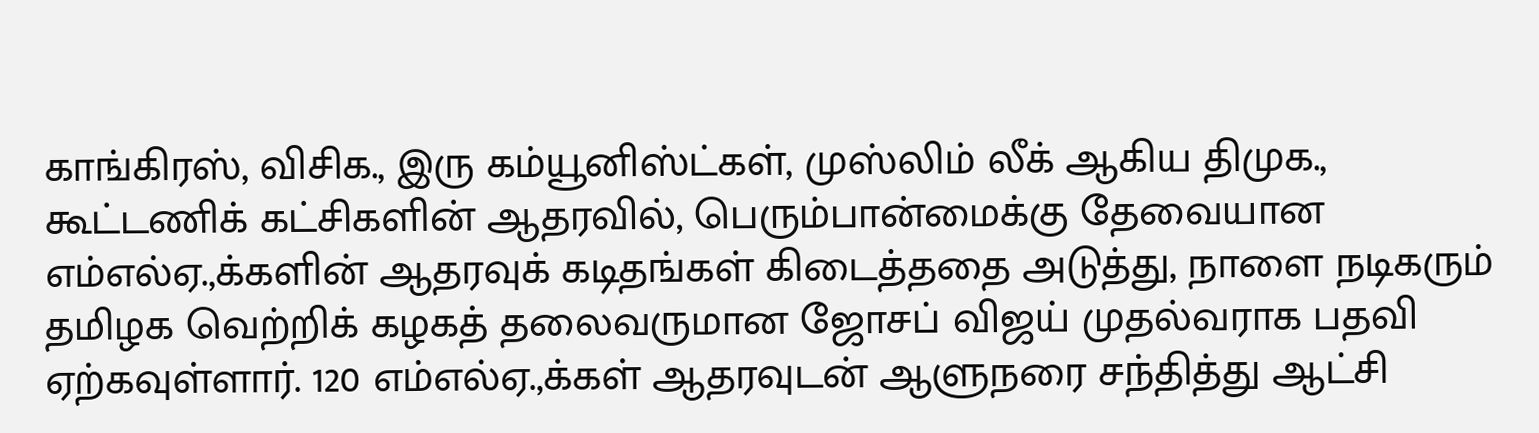காங்கிரஸ், விசிக., இரு கம்யூனிஸ்ட்கள், முஸ்லிம் லீக் ஆகிய திமுக., கூட்டணிக் கட்சிகளின் ஆதரவில், பெரும்பான்மைக்கு தேவையான எம்எல்ஏ.,க்களின் ஆதரவுக் கடிதங்கள் கிடைத்ததை அடுத்து, நாளை நடிகரும் தமிழக வெற்றிக் கழகத் தலைவருமான ஜோசப் விஜய் முதல்வராக பதவி ஏற்கவுள்ளார். 120 எம்எல்ஏ.,க்கள் ஆதரவுடன் ஆளுநரை சந்தித்து ஆட்சி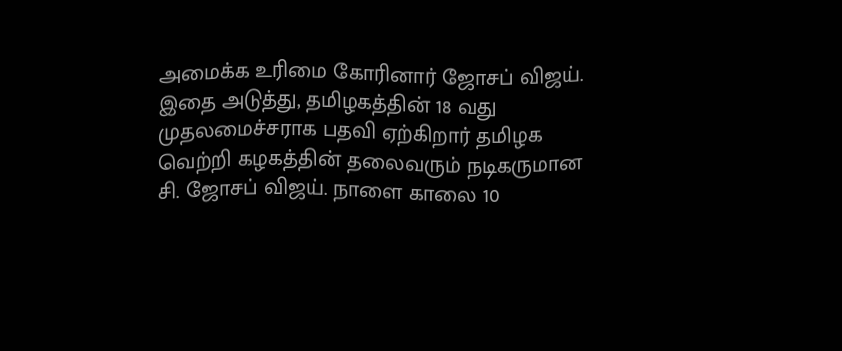அமைக்க உரிமை கோரினார் ஜோசப் விஜய்.
இதை அடுத்து, தமிழகத்தின் 18 வது முதலமைச்சராக பதவி ஏற்கிறார் தமிழக வெற்றி கழகத்தின் தலைவரும் நடிகருமான சி. ஜோசப் விஜய். நாளை காலை 10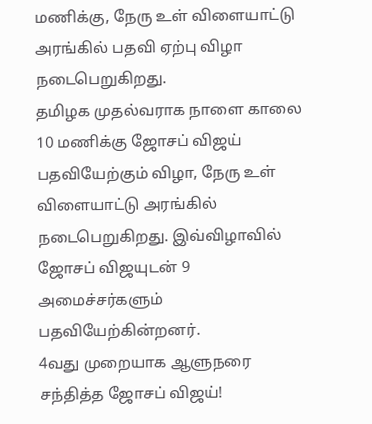மணிக்கு, நேரு உள் விளையாட்டு அரங்கில் பதவி ஏற்பு விழா நடைபெறுகிறது.
தமிழக முதல்வராக நாளை காலை 10 மணிக்கு ஜோசப் விஜய் பதவியேற்கும் விழா, நேரு உள் விளையாட்டு அரங்கில் நடைபெறுகிறது. இவ்விழாவில் ஜோசப் விஜயுடன் 9 அமைச்சர்களும் பதவியேற்கின்றனர்.
4வது முறையாக ஆளுநரை சந்தித்த ஜோசப் விஜய்!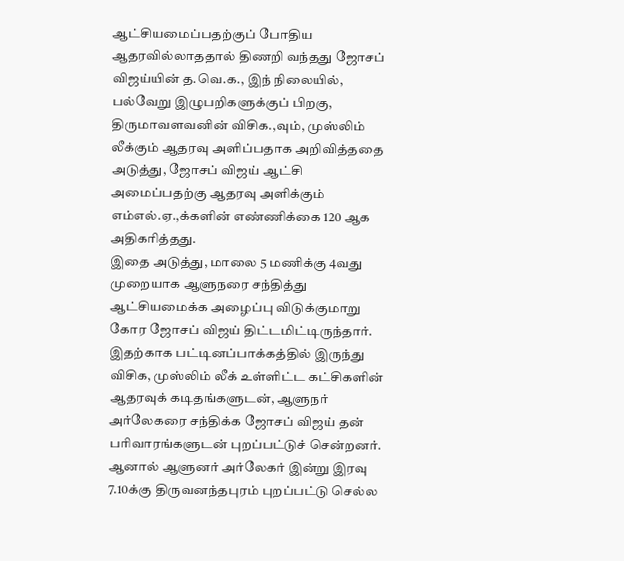ஆட்சியமைப்பதற்குப் போதிய ஆதரவில்லாததால் திணறி வந்தது ஜோசப் விஜய்யின் த.வெ.க., இந் நிலையில், பல்வேறு இழுபறிகளுக்குப் பிறகு, திருமாவளவனின் விசிக.,வும், முஸ்லிம் லீக்கும் ஆதரவு அளிப்பதாக அறிவித்ததை அடுத்து, ஜோசப் விஜய் ஆட்சி அமைப்பதற்கு ஆதரவு அளிக்கும் எம்எல்.ஏ.,க்களின் எண்ணிக்கை 120 ஆக அதிகரித்தது.
இதை அடுத்து, மாலை 5 மணிக்கு 4வது முறையாக ஆளுநரை சந்தித்து ஆட்சியமைக்க அழைப்பு விடுக்குமாறு கோர ஜோசப் விஜய் திட்டமிட்டிருந்தார். இதற்காக பட்டினப்பாக்கத்தில் இருந்து விசிக, முஸ்லிம் லீக் உள்ளிட்ட கட்சிகளின் ஆதரவுக் கடிதங்களுடன், ஆளுநர் அர்லேகரை சந்திக்க ஜோசப் விஜய் தன் பரிவாரங்களுடன் புறப்பட்டுச் சென்றனர்.
ஆனால் ஆளுனர் அர்லேகர் இன்று இரவு 7.10க்கு திருவனந்தபுரம் புறப்பட்டு செல்ல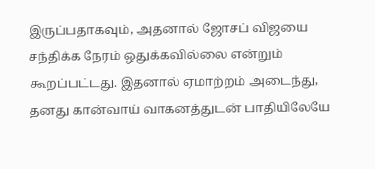இருப்பதாகவும், அதனால் ஜோசப் விஜயை சந்திக்க நேரம் ஒதுக்கவில்லை என்றும் கூறப்பட்டது. இதனால் ஏமாற்றம் அடைந்து, தனது கான்வாய் வாகனத்துடன் பாதியிலேயே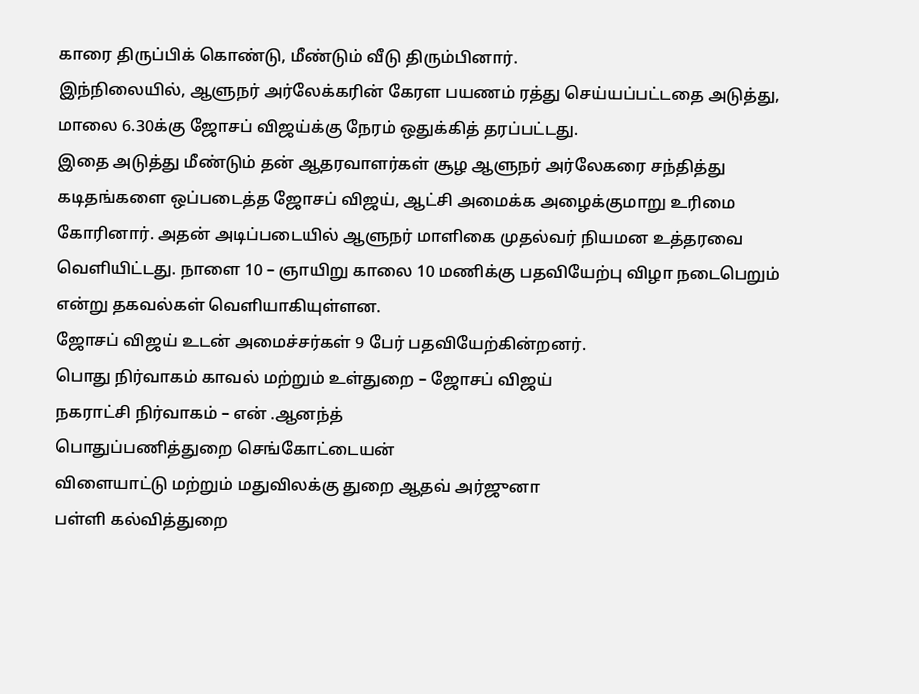காரை திருப்பிக் கொண்டு, மீண்டும் வீடு திரும்பினார்.
இந்நிலையில், ஆளுநர் அர்லேக்கரின் கேரள பயணம் ரத்து செய்யப்பட்டதை அடுத்து, மாலை 6.30க்கு ஜோசப் விஜய்க்கு நேரம் ஒதுக்கித் தரப்பட்டது.
இதை அடுத்து மீண்டும் தன் ஆதரவாளர்கள் சூழ ஆளுநர் அர்லேகரை சந்தித்து கடிதங்களை ஒப்படைத்த ஜோசப் விஜய், ஆட்சி அமைக்க அழைக்குமாறு உரிமை கோரினார். அதன் அடிப்படையில் ஆளுநர் மாளிகை முதல்வர் நியமன உத்தரவை வெளியிட்டது. நாளை 10 – ஞாயிறு காலை 10 மணிக்கு பதவியேற்பு விழா நடைபெறும் என்று தகவல்கள் வெளியாகியுள்ளன.
ஜோசப் விஜய் உடன் அமைச்சர்கள் 9 பேர் பதவியேற்கின்றனர்.
பொது நிர்வாகம் காவல் மற்றும் உள்துறை – ஜோசப் விஜய்
நகராட்சி நிர்வாகம் – என் .ஆனந்த்
பொதுப்பணித்துறை செங்கோட்டையன்
விளையாட்டு மற்றும் மதுவிலக்கு துறை ஆதவ் அர்ஜுனா
பள்ளி கல்வித்துறை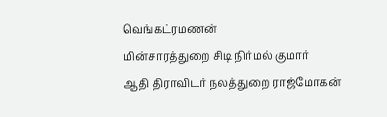வெங்கட்ரமணன்
மின்சாரத்துறை சிடி நிர்மல் குமார்
ஆதி திராவிடர் நலத்துறை ராஜ்மோகன்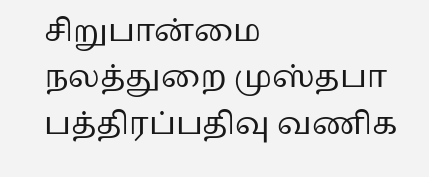சிறுபான்மை நலத்துறை முஸ்தபா
பத்திரப்பதிவு வணிக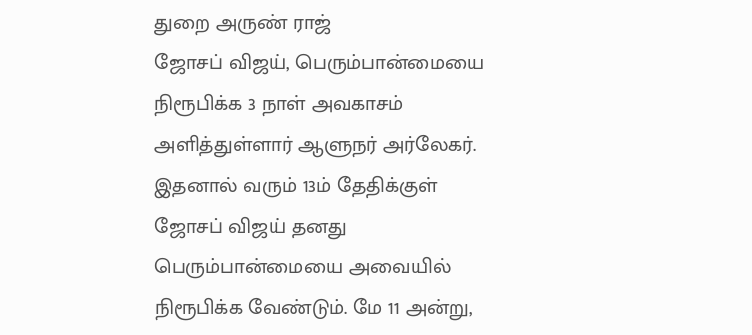துறை அருண் ராஜ்
ஜோசப் விஜய், பெரும்பான்மையை நிரூபிக்க 3 நாள் அவகாசம் அளித்துள்ளார் ஆளுநர் அர்லேகர். இதனால் வரும் 13ம் தேதிக்குள் ஜோசப் விஜய் தனது பெரும்பான்மையை அவையில் நிரூபிக்க வேண்டும். மே 11 அன்று,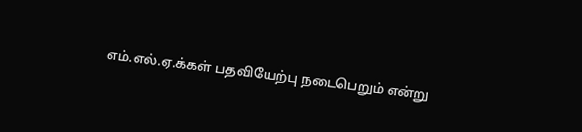எம்.எல்.ஏ.க்கள் பதவியேற்பு நடைபெறும் என்று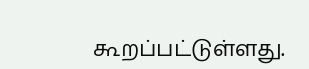கூறப்பட்டுள்ளது.